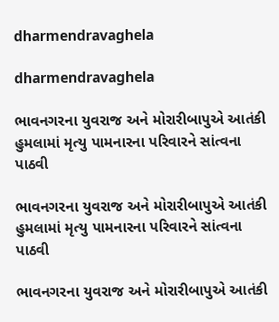dharmendravaghela

dharmendravaghela

ભાવનગરના યુવરાજ અને મોરારીબાપુએ આતંકી હુમલામાં મૃત્યુ પામનારના પરિવારને સાંત્વના પાઠવી

ભાવનગરના યુવરાજ અને મોરારીબાપુએ આતંકી હુમલામાં મૃત્યુ પામનારના પરિવારને સાંત્વના પાઠવી

ભાવનગરના યુવરાજ અને મોરારીબાપુએ આતંકી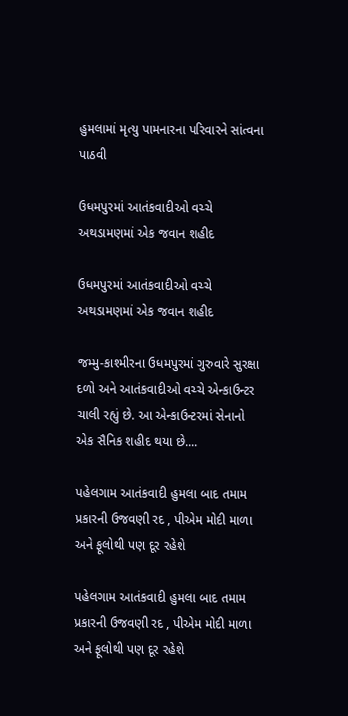હુમલામાં મૃત્યુ પામનારના પરિવારને સાંત્વના પાઠવી

ઉધમપુરમાં આતંકવાદીઓ વચ્ચે અથડામણમાં એક જવાન શહીદ

ઉધમપુરમાં આતંકવાદીઓ વચ્ચે અથડામણમાં એક જવાન શહીદ

જમ્મુ-કાશ્મીરના ઉધમપુરમાં ગુરુવારે સુરક્ષા દળો અને આતંકવાદીઓ વચ્ચે એન્કાઉન્ટર ચાલી રહ્યું છે. આ એન્કાઉન્ટરમાં સેનાનો એક સૈનિક શહીદ થયા છે....

પહેલગામ આતંકવાદી હુમલા બાદ તમામ પ્રકારની ઉજવણી રદ , પીએમ મોદી માળા અને ફૂલોથી પણ દૂર રહેશે

પહેલગામ આતંકવાદી હુમલા બાદ તમામ પ્રકારની ઉજવણી રદ , પીએમ મોદી માળા અને ફૂલોથી પણ દૂર રહેશે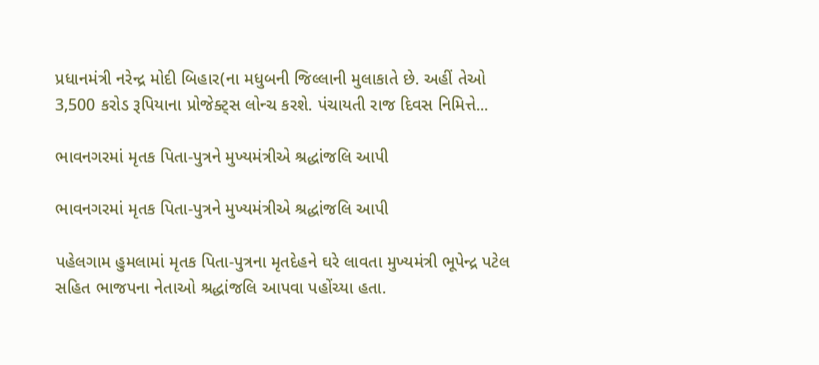પ્રધાનમંત્રી નરેન્દ્ર મોદી બિહાર(ના મધુબની જિલ્લાની મુલાકાતે છે. અહીં તેઓ 3,500 કરોડ રૂપિયાના પ્રોજેક્ટ્સ લોન્ચ કરશે. પંચાયતી રાજ દિવસ નિમિત્તે...

ભાવનગરમાં મૃતક પિતા-પુત્રને મુખ્યમંત્રીએ શ્રદ્ધાંજલિ આપી

ભાવનગરમાં મૃતક પિતા-પુત્રને મુખ્યમંત્રીએ શ્રદ્ધાંજલિ આપી

પહેલગામ હુમલામાં મૃતક પિતા-પુત્રના મૃતદેહને ઘરે લાવતા મુખ્યમંત્રી ભૂપેન્દ્ર પટેલ સહિત ભાજપના નેતાઓ શ્રદ્ધાંજલિ આપવા પહોંચ્યા હતા.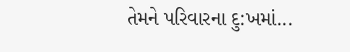તેમને પરિવારના દુ:ખમાં...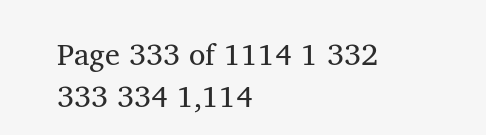Page 333 of 1114 1 332 333 334 1,114